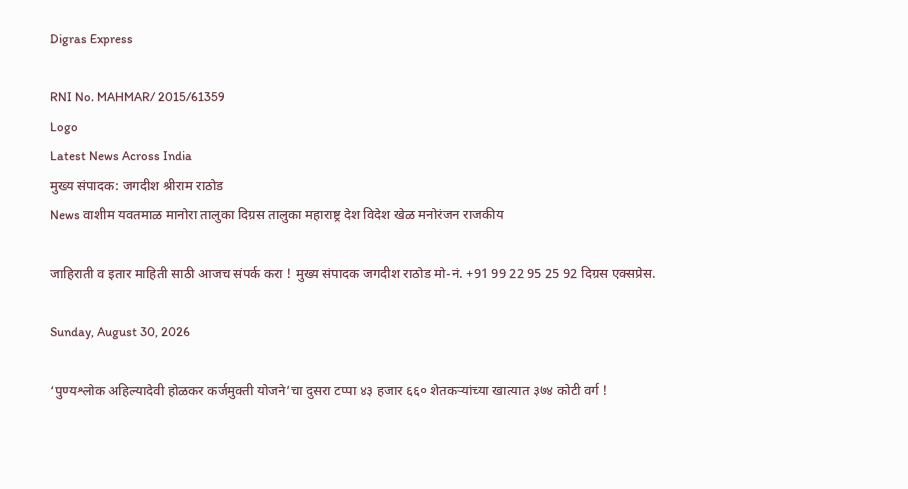Digras Express

RNI No. MAHMAR/ 2015/61359
Logo
Latest News Across India
मुख्य संपादक: जगदीश श्रीराम राठोड
News वाशीम यवतमाळ मानोरा तालुका दिग्रस तालुका महाराष्ट्र देश विदेश खेळ मनोरंजन राजकीय

जाहिराती व इतार माहिती साठी आजच संपर्क करा ! मुख्य संपादक जगदीश राठोड मो-नं. +91 99 22 95 25 92 दिग्रस एक्सप्रेस.

Sunday, August 30, 2026

‘पुण्यश्लोक अहिल्यादेवी होळकर कर्जमुक्ती योजने’चा दुसरा टप्पा ४३ हजार ६६० शेतकऱ्यांच्या खात्यात ३७४ कोटी वर्ग !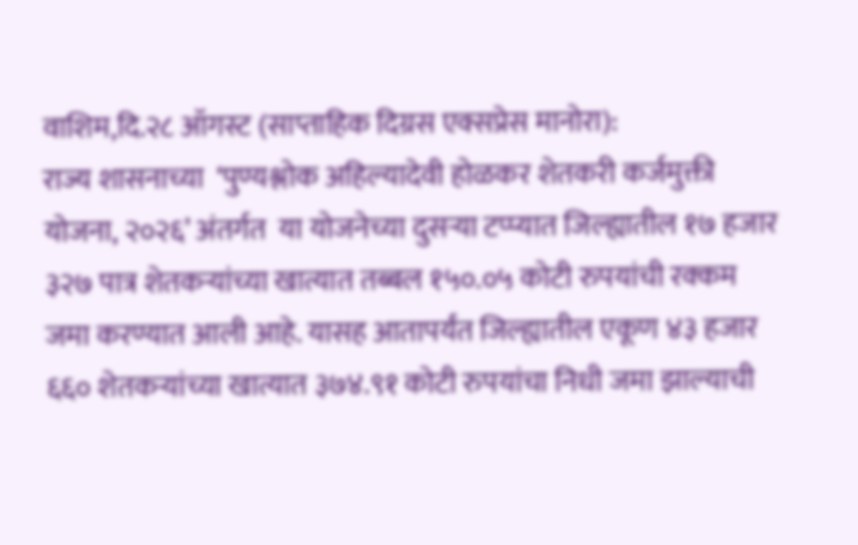वाशिम,दि.२८ ऑगस्ट (साप्ताहिक दिग्रस एक्सप्रेस मानोरा):
राज्य शासनाच्या  ‘पुण्यश्लोक अहिल्यादेवी होळकर शेतकरी कर्जमुक्ती योजना, २०२६’ अंतर्गत  या योजनेच्या दुसऱ्या टप्प्यात जिल्ह्यातील १७ हजार ३२७ पात्र शेतकऱ्यांच्या खात्यात तब्बल १५०.०५ कोटी रुपयांची रक्कम जमा करण्यात आली आहे. यासह आतापर्यंत जिल्ह्यातील एकूण ४३ हजार ६६० शेतकऱ्यांच्या खात्यात ३७४.९१ कोटी रुपयांचा निधी जमा झाल्याची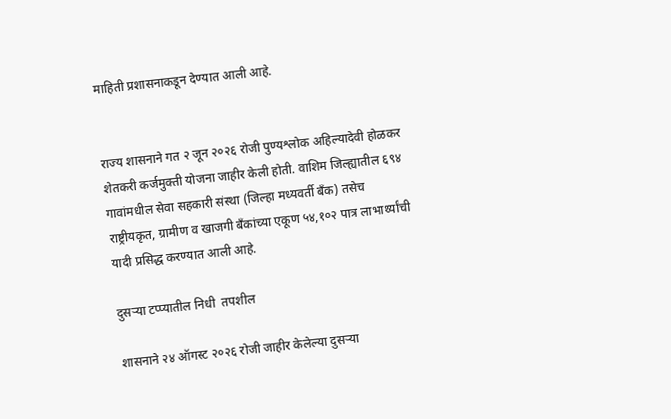माहिती प्रशासनाकडून देण्यात आली आहे.


राज्य शासनाने गत २ जून २०२६ रोजी पुण्यश्लोक अहिल्यादेवी होळकर शेतकरी कर्जमुक्ती योजना जाहीर केली होती. वाशिम जिल्ह्यातील ६९४ गावांमधील सेवा सहकारी संस्था (जिल्हा मध्यवर्ती बँक) तसेच राष्ट्रीयकृत, ग्रामीण व खाजगी बँकांच्या एकूण ५४,१०२ पात्र लाभार्थ्यांची यादी प्रसिद्ध करण्यात आली आहे.

दुसऱ्या टप्प्यातील निधी  तपशील

शासनाने २४ ऑगस्ट २०२६ रोजी जाहीर केलेल्या दुसऱ्या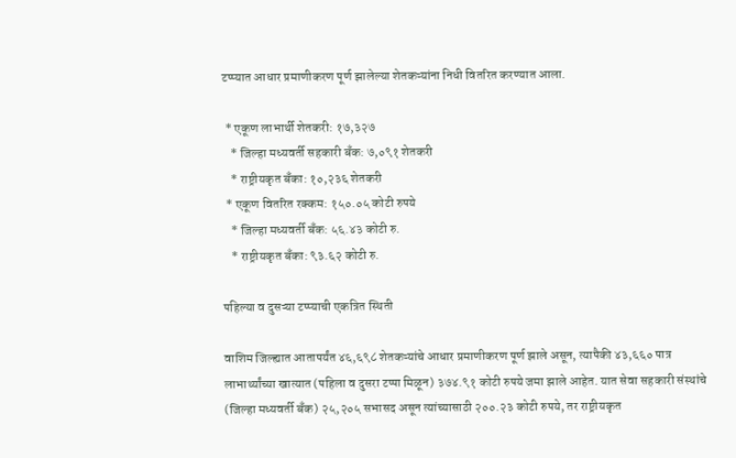टप्प्यात आधार प्रमाणीकरण पूर्ण झालेल्या शेतकऱ्यांना निधी वितरित करण्यात आला.

 * एकूण लाभार्थी शेतकरी: १७,३२७
   * जिल्हा मध्यवर्ती सहकारी बँक: ७,०९१ शेतकरी
   * राष्ट्रीयकृत बँका: १०,२३६ शेतकरी
 * एकूण वितरित रक्कम: १५०.०५ कोटी रुपये
   * जिल्हा मध्यवर्ती बँक: ५६.४३ कोटी रु.
   * राष्ट्रीयकृत बँका: ९३.६२ कोटी रु.

पहिल्या व दुसऱ्या टप्प्याची एकत्रित स्थिती

वाशिम जिल्ह्यात आतापर्यंत ४६,६९८ शेतकऱ्यांचे आधार प्रमाणीकरण पूर्ण झाले असून, त्यापैकी ४३,६६० पात्र लाभार्थ्यांच्या खात्यात (पहिला व दुसरा टप्पा मिळून) ३७४.९१ कोटी रुपये जमा झाले आहेत. यात सेवा सहकारी संस्थांचे (जिल्हा मध्यवर्ती बँक) २५,२०५ सभासद असून त्यांच्यासाठी २००.२३ कोटी रुपये, तर राष्ट्रीयकृत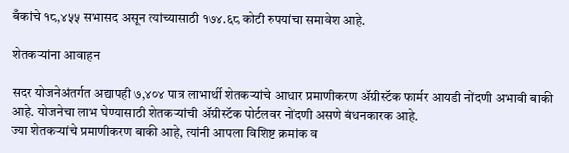बँकांचे १८,४५५ सभासद असून त्यांच्यासाठी १७४.६८ कोटी रुपयांचा समावेश आहे.

शेतकऱ्यांना आवाहन

सदर योजनेअंतर्गत अद्यापही ७,४०४ पात्र लाभार्थी शेतकऱ्यांचे आधार प्रमाणीकरण ॲग्रीस्टॅक फार्मर आयडी नोंदणी अभावी बाकी आहे. योजनेचा लाभ घेण्यासाठी शेतकऱ्यांची ॲग्रीस्टॅक पोर्टलवर नोंदणी असणे बंधनकारक आहे.
ज्या शेतकऱ्यांचे प्रमाणीकरण बाकी आहे, त्यांनी आपला विशिष्ट क्रमांक व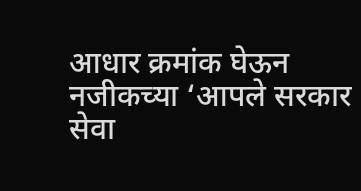आधार क्रमांक घेऊन नजीकच्या ‘आपले सरकार सेवा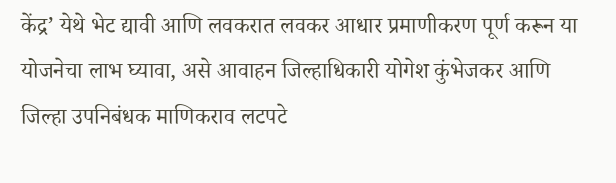केंद्र’ येथे भेट द्यावी आणि लवकरात लवकर आधार प्रमाणीकरण पूर्ण करून या योजनेचा लाभ घ्यावा, असे आवाहन जिल्हाधिकारी योगेश कुंभेजकर आणि जिल्हा उपनिबंधक माणिकराव लटपटे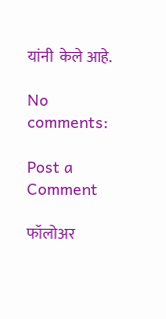यांनी  केले आहे.

No comments:

Post a Comment

फॉलोअर